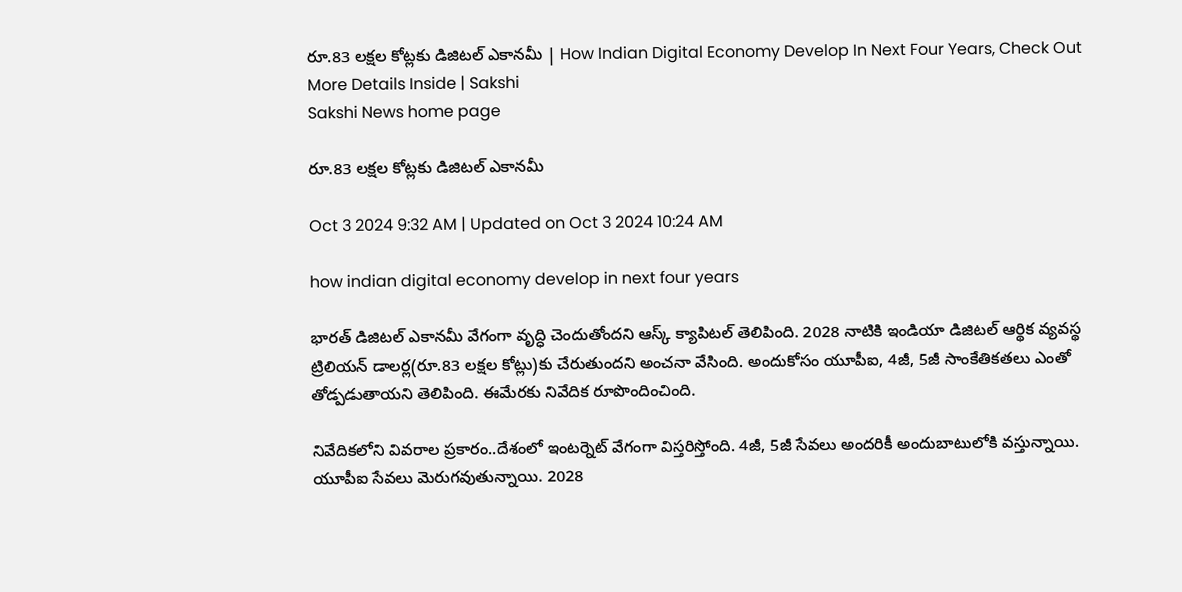రూ.83 లక్షల కోట్లకు డిజిటల్‌ ఎకానమీ | How Indian Digital Economy Develop In Next Four Years, Check Out More Details Inside | Sakshi
Sakshi News home page

రూ.83 లక్షల కోట్లకు డిజిటల్‌ ఎకానమీ

Oct 3 2024 9:32 AM | Updated on Oct 3 2024 10:24 AM

how indian digital economy develop in next four years

భారత్‌ డిజిటల్ ఎకానమీ వేగంగా వృద్ధి చెందుతోందని ఆస్క్‌ క్యాపిటల్‌ తెలిపింది. 2028 నాటికి ఇండియా డిజిటల్‌ ఆర్థిక వ్యవస్థ ట్రిలియన్‌ డాలర్ల(రూ.83 లక్షల కోట్లు)కు చేరుతుందని అంచనా వేసింది. అందుకోసం యూపీఐ, 4జీ, 5జీ సాంకేతికతలు ఎంతో తోడ్పడుతాయని తెలిపింది. ఈమేరకు నివేదిక రూపొందించింది.

నివేదికలోని వివరాల ప్రకారం..దేశంలో ఇంటర్నెట్‌ వేగంగా విస్తరిస్తోంది. 4జీ, 5జీ సేవలు అందరికీ అందుబాటులోకి వస్తున్నాయి. యూపీఐ సేవలు మెరుగవుతున్నాయి. 2028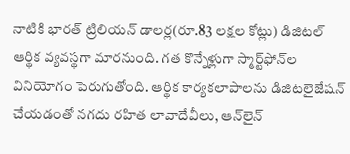నాటికి భారత్‌ ట్రిలియన్ డాలర్ల(రూ.83 లక్షల కోట్లు) డిజిటల్ ఆర్థిక వ్యవస్థగా మారనుంది. గత కొన్నేళ్లుగా స్మార్ట్‌ఫోన్‌ల వినియోగం పెరుగుతోంది. ఆర్థిక కార్యకలాపాలను డిజిటలైజేషన్ చేయడంతో నగదు రహిత లావాదేవీలు, ఆన్‌లైన్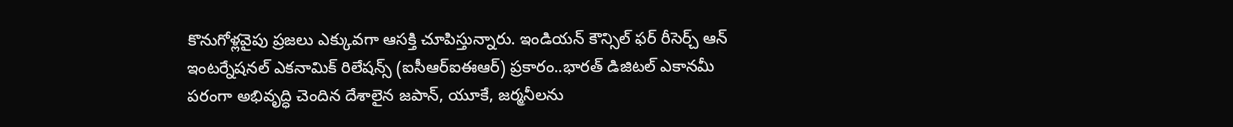కొనుగోళ్లవైపు ప్రజలు ఎక్కువగా ఆసక్తి చూపిస్తున్నారు. ఇండియన్ కౌన్సిల్ ఫర్ రీసెర్చ్ ఆన్ ఇంటర్నేషనల్ ఎకనామిక్ రిలేషన్స్ (ఐసీఆర్‌ఐఈఆర్‌) ప్రకారం..భారత్‌ డిజిటల్‌ ఎకానమీ పరంగా అభివృద్ధి చెందిన దేశాలైన జపాన్, యూకే, జర్మనీలను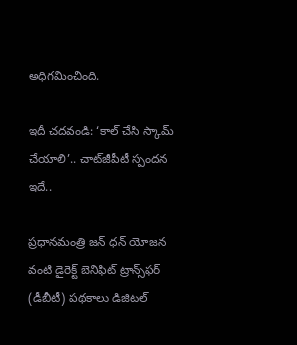అధిగమించింది.

ఇదీ చదవండి: ‘కాల్‌ చేసి స్కామ్‌ చేయాలి’.. చాట్‌జీపీటీ స్పందన ఇదే..

ప్రధానమంత్రి జన్ ధన్ యోజన వంటి డైరెక్ట్ బెనిఫిట్ ట్రాన్స్‌ఫర్ (డీబీటీ) పథకాలు డిజిటల్‌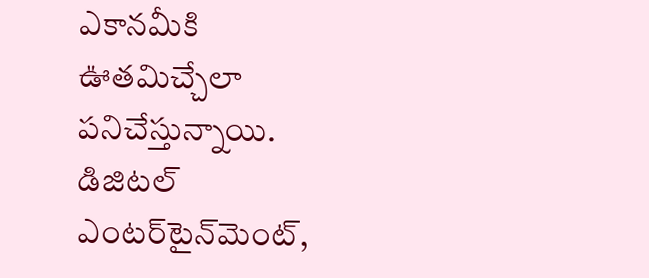ఎకానమీకి ఊతమిచ్చేలా పనిచేస్తున్నాయి. డిజిటల్ ఎంటర్‌టైన్‌మెంట్,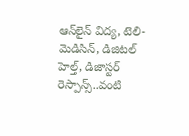ఆన్‌లైన్ విద్య, టెలి-మెడిసిన్, డిజిటల్ హెల్త్, డిజాస్టర్ రెస్పాన్స్..వంటి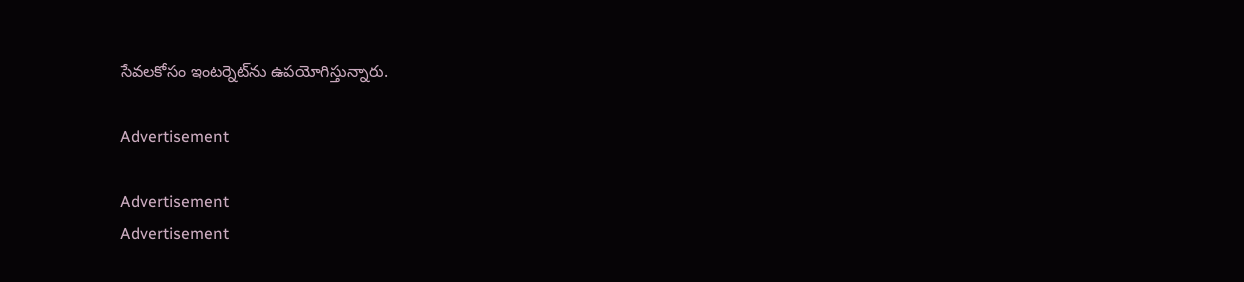సేవలకోసం ఇంటర్నెట్‌ను ఉపయోగిస్తున్నారు.

Advertisement

Advertisement
Advertisement